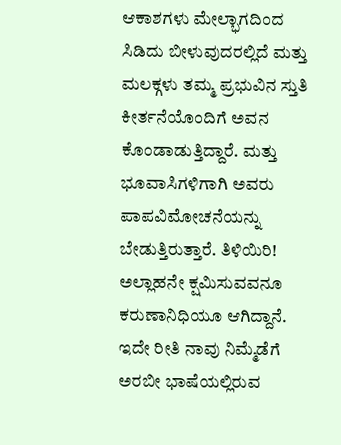ಆಕಾಶಗಳು ಮೇಲ್ಭಾಗದಿಂದ ಸಿಡಿದು ಬೀಳುವುದರಲ್ಲಿದೆ ಮತ್ತು ಮಲಕ್ಗಳು ತಮ್ಮ ಪ್ರಭುವಿನ ಸ್ತುತಿ ಕೀರ್ತನೆಯೊಂದಿಗೆ ಅವನ ಕೊಂಡಾಡುತ್ತಿದ್ದಾರೆ. ಮತ್ತು ಭೂವಾಸಿಗಳಿಗಾಗಿ ಅವರು ಪಾಪವಿಮೋಚನೆಯನ್ನು ಬೇಡುತ್ತಿರುತ್ತಾರೆ. ತಿಳಿಯಿರಿ! ಅಲ್ಲಾಹನೇ ಕ್ಷಮಿಸುವವನೂ ಕರುಣಾನಿಧಿಯೂ ಆಗಿದ್ದಾನೆ.
ಇದೇ ರೀತಿ ನಾವು ನಿಮ್ಮೆಡೆಗೆ ಅರಬೀ ಭಾಷೆಯಲ್ಲಿರುವ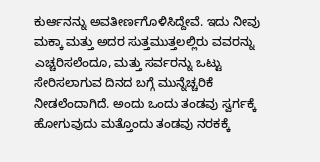ಕುರ್ಆನನ್ನು ಅವತೀರ್ಣಗೊಳಿಸಿದ್ದೇವೆ. ಇದು ನೀವು ಮಕ್ಕಾ ಮತ್ತು ಅದರ ಸುತ್ತಮುತ್ತಲಲ್ಲಿರು ವವರನ್ನು ಎಚ್ಚರಿಸಲೆಂದೂ, ಮತ್ತು ಸರ್ವರನ್ನು ಒಟ್ಟು ಸೇರಿಸಲಾಗುವ ದಿನದ ಬಗ್ಗೆ ಮುನ್ನೆಚ್ಚರಿಕೆ ನೀಡಲೆಂದಾಗಿದೆ. ಅಂದು ಒಂದು ತಂಡವು ಸ್ವರ್ಗಕ್ಕೆ ಹೋಗುವುದು ಮತ್ತೊಂದು ತಂಡವು ನರಕಕ್ಕೆ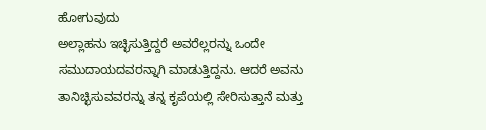ಹೋಗುವುದು
ಅಲ್ಲಾಹನು ಇಚ್ಛಿಸುತ್ತಿದ್ದರೆ ಅವರೆಲ್ಲರನ್ನು ಒಂದೇ ಸಮುದಾಯದವರನ್ನಾಗಿ ಮಾಡುತ್ತಿದ್ದನು. ಆದರೆ ಅವನು ತಾನಿಚ್ಛಿಸುವವರನ್ನು ತನ್ನ ಕೃಪೆಯಲ್ಲಿ ಸೇರಿಸುತ್ತಾನೆ ಮತ್ತು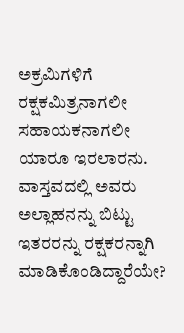ಅಕ್ರಮಿಗಳಿಗೆ ರಕ್ಷಕಮಿತ್ರನಾಗಲೀ ಸಹಾಯಕನಾಗಲೀ ಯಾರೂ ಇರಲಾರನು.
ವಾಸ್ತವದಲ್ಲಿ ಅವರು ಅಲ್ಲಾಹನನ್ನು ಬಿಟ್ಟು ಇತರರನ್ನು ರಕ್ಷಕರನ್ನಾಗಿ ಮಾಡಿಕೊಂಡಿದ್ದಾರೆಯೇ?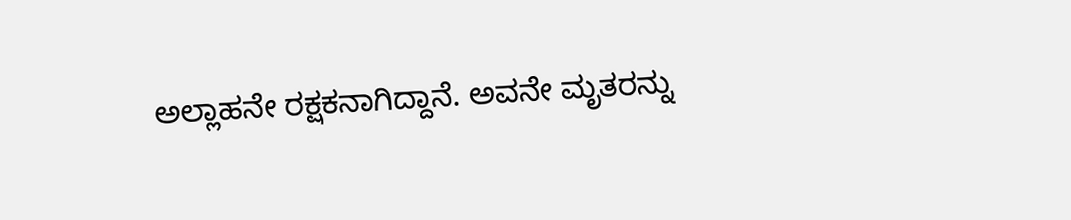ಅಲ್ಲಾಹನೇ ರಕ್ಷಕನಾಗಿದ್ದಾನೆ. ಅವನೇ ಮೃತರನ್ನು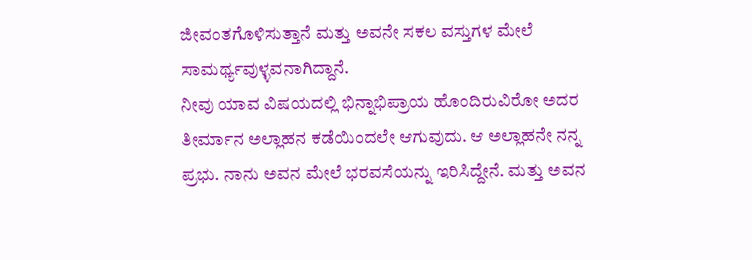ಜೀವಂತಗೊಳಿಸುತ್ತಾನೆ ಮತ್ತು ಅವನೇ ಸಕಲ ವಸ್ತುಗಳ ಮೇಲೆ ಸಾಮರ್ಥ್ಯವುಳ್ಳವನಾಗಿದ್ದಾನೆ.
ನೀವು ಯಾವ ವಿಷಯದಲ್ಲಿ ಭಿನ್ನಾಭಿಪ್ರಾಯ ಹೊಂದಿರುವಿರೋ ಅದರ ತೀರ್ಮಾನ ಅಲ್ಲಾಹನ ಕಡೆಯಿಂದಲೇ ಆಗುವುದು. ಆ ಅಲ್ಲಾಹನೇ ನನ್ನ ಪ್ರಭು. ನಾನು ಅವನ ಮೇಲೆ ಭರವಸೆಯನ್ನು ಇರಿಸಿದ್ದೇನೆ. ಮತ್ತು ಅವನ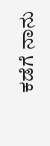ಕಡೆಗೆ ನಾನು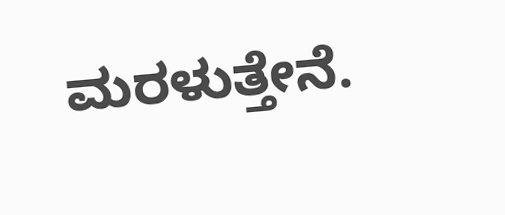ಮರಳುತ್ತೇನೆ.